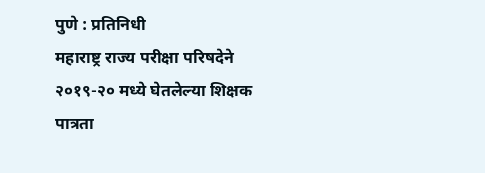पुणे : प्रतिनिधी
महाराष्ट्र राज्य परीक्षा परिषदेने २०१९-२० मध्ये घेतलेल्या शिक्षक पात्रता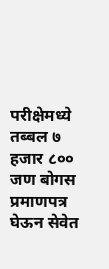परीक्षेमध्ये तब्बल ७ हजार ८०० जण बोगस प्रमाणपत्र घेऊन सेवेत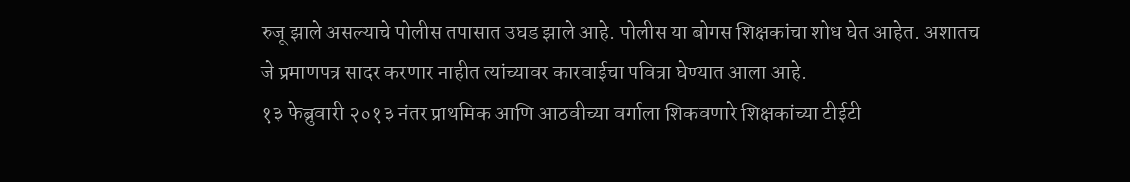रुजू झाले असल्याचे पोलीस तपासात उघड झाले आहे. पोलीस या बोगस शिक्षकांचा शोध घेत आहेत. अशातच जे प्रमाणपत्र सादर करणार नाहीत त्यांच्यावर कारवाईचा पवित्रा घेण्यात आला आहे.
१३ फेब्रुवारी २०१३ नंतर प्राथमिक आणि आठवीच्या वर्गाला शिकवणारे शिक्षकांच्या टीईटी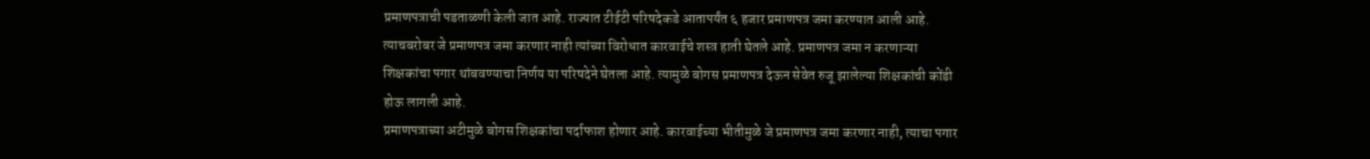प्रमाणपत्राची पडताळणी केली जात आहे. राज्यात टीईटी परिषदेकडे आतापर्यंत ६ हजार प्रमाणपत्र जमा करण्यात आली आहे. त्याचबरोबर जे प्रमाणपत्र जमा करणार नाही त्यांच्या विरोधात कारवाईचे शस्त्र हाती घेतले आहे. प्रमाणपत्र जमा न करणाऱ्या शिक्षकांचा पगार थांबवण्याचा निर्णय या परिषदेने घेतला आहे. त्यामुळे बोगस प्रमाणपत्र देऊन सेवेत रुजू झालेल्या शिक्षकांची कोंडी होऊ लागली आहे.
प्रमाणपत्राच्या अटीमुळे बोगस शिक्षकांचा पर्दाफाश होणार आहे. कारवाईच्या भीतीमुळे जे प्रमाणपत्र जमा करणार नाही, त्याचा पगार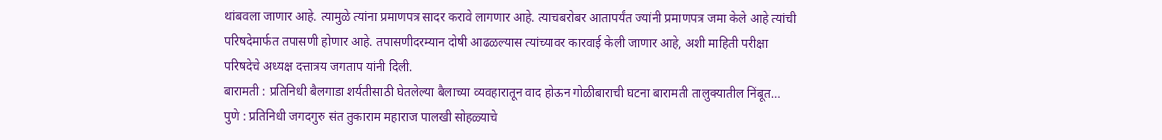थांबवला जाणार आहे. त्यामुळे त्यांना प्रमाणपत्र सादर करावे लागणार आहे. त्याचबरोबर आतापर्यंत ज्यांनी प्रमाणपत्र जमा केले आहे त्यांची परिषदेमार्फत तपासणी होणार आहे. तपासणीदरम्यान दोषी आढळल्यास त्यांच्यावर कारवाई केली जाणार आहे, अशी माहिती परीक्षा परिषदेचे अध्यक्ष दत्तात्रय जगताप यांनी दिली.
बारामती : प्रतिनिधी बैलगाडा शर्यतीसाठी घेतलेल्या बैलाच्या व्यवहारातून वाद होऊन गोळीबाराची घटना बारामती तालुक्यातील निंबूत…
पुणे : प्रतिनिधी जगदगुरु संत तुकाराम महाराज पालखी सोहळ्याचे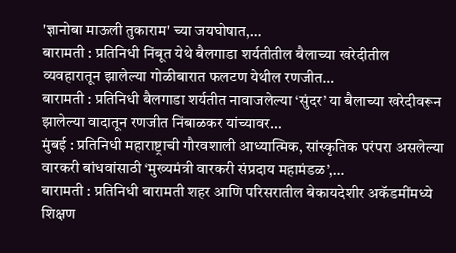'ज्ञानोबा माऊली तुकाराम' च्या जयघोषात,…
बारामती : प्रतिनिधी निंबूत येथे बैलगाडा शर्यतीतील बैलाच्या खरेदीतील व्यवहारातून झालेल्या गोळीबारात फलटण येथील रणजीत…
बारामती : प्रतिनिधी बैलगाडा शर्यतीत नावाजलेल्या ‘सुंदर’ या बैलाच्या खरेदीवरून झालेल्या वादातून रणजीत निंबाळकर यांच्यावर…
मुंबई : प्रतिनिधी महाराष्ट्राची गौरवशाली आध्यात्मिक, सांस्कृतिक परंपरा असलेल्या वारकरी बांधवांसाठी ‘मुख्यमंत्री वारकरी संप्रदाय महामंडळ’,…
बारामती : प्रतिनिधी बारामती शहर आणि परिसरातील बेकायदेशीर अकॅडमींमध्ये शिक्षण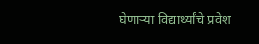घेणाऱ्या विद्यार्थ्यांचे प्रवेश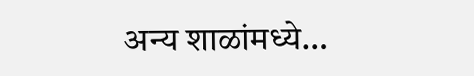अन्य शाळांमध्ये…